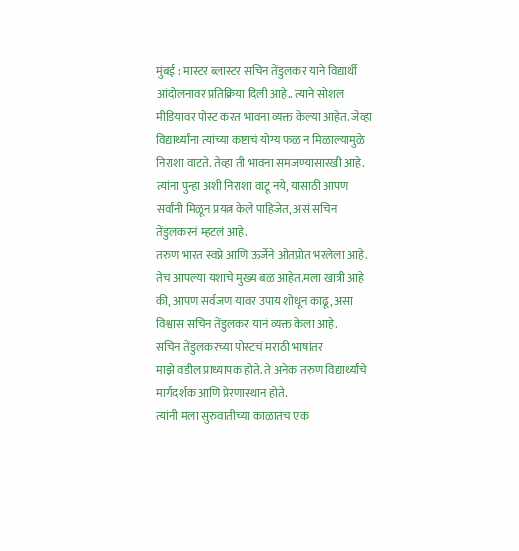मुंबई : मास्टर ब्लास्टर सचिन तेंडुलकर याने विद्यार्थी आंदोलनावर प्रतिक्रिया दिली आहे.. त्याने सोशल मीडियावर पोस्ट करत भावना व्यक्त केल्या आहेत. जेव्हा विद्यार्थ्यांना त्यांच्या कष्टाचं योग्य फळ न मिळाल्यामुळे निराशा वाटते. तेव्हा ती भावना समजण्यासारखी आहे. त्यांना पुन्हा अशी निराशा वाटू नये, यासाठी आपण सर्वांनी मिळून प्रयत्न केले पाहिजेत, असं सचिन तेंडुलकरनं म्हटलं आहे.
तरुण भारत स्वप्ने आणि ऊर्जेने ओतप्रोत भरलेला आहे. तेच आपल्या यशाचे मुख्य बळ आहेत.मला खात्री आहे की, आपण सर्वजण यावर उपाय शोधून काढू, असा विश्वास सचिन तेंडुलकर यानं व्यक्त केला आहे.
सचिन तेंडुलकरच्या पोस्टचं मराठी भाषांतर
माझे वडील प्राध्यापक होते. ते अनेक तरुण विद्यार्थ्यांचे मार्गदर्शक आणि प्रेरणास्थान होते.
त्यांनी मला सुरुवातीच्या काळातच एक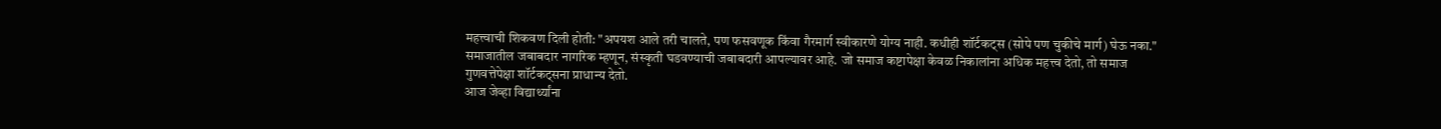महत्त्वाची शिकवण दिली होती: "अपयश आले तरी चालते, पण फसवणूक किंवा गैरमार्ग स्वीकारणे योग्य नाही. कधीही शॉर्टकट्स (सोपे पण चुकीचे मार्ग) घेऊ नका."
समाजातील जबाबदार नागरिक म्हणून, संस्कृती घडवण्याची जबाबदारी आपल्यावर आहे. जो समाज कष्टापेक्षा केवळ निकालांना अधिक महत्त्व देतो, तो समाज गुणवत्तेपेक्षा शॉर्टकट्सना प्राधान्य देतो.
आज जेव्हा विद्यार्थ्यांना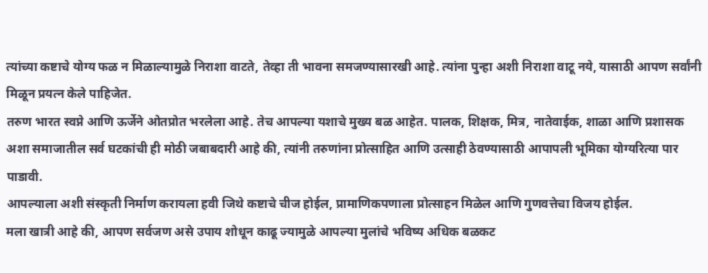त्यांच्या कष्टाचे योग्य फळ न मिळाल्यामुळे निराशा वाटते, तेव्हा ती भावना समजण्यासारखी आहे. त्यांना पुन्हा अशी निराशा वाटू नये, यासाठी आपण सर्वांनी मिळून प्रयत्न केले पाहिजेत.
तरुण भारत स्वप्ने आणि ऊर्जेने ओतप्रोत भरलेला आहे. तेच आपल्या यशाचे मुख्य बळ आहेत. पालक, शिक्षक, मित्र, नातेवाईक, शाळा आणि प्रशासक अशा समाजातील सर्व घटकांची ही मोठी जबाबदारी आहे की, त्यांनी तरुणांना प्रोत्साहित आणि उत्साही ठेवण्यासाठी आपापली भूमिका योग्यरित्या पार पाडावी.
आपल्याला अशी संस्कृती निर्माण करायला हवी जिथे कष्टाचे चीज होईल, प्रामाणिकपणाला प्रोत्साहन मिळेल आणि गुणवत्तेचा विजय होईल.
मला खात्री आहे की, आपण सर्वजण असे उपाय शोधून काढू ज्यामुळे आपल्या मुलांचे भविष्य अधिक बळकट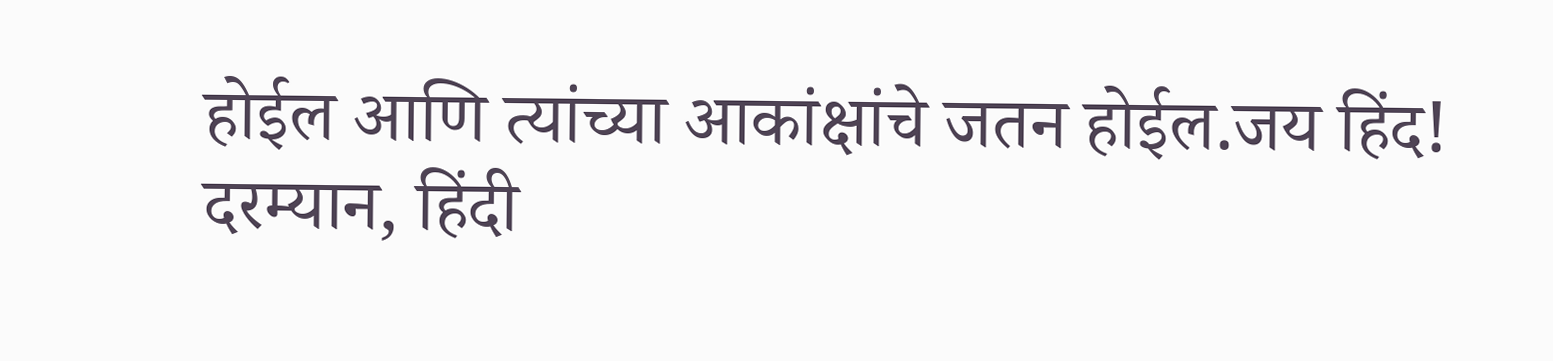होईल आणि त्यांच्या आकांक्षांचे जतन होईल.जय हिंद!
दरम्यान, हिंदी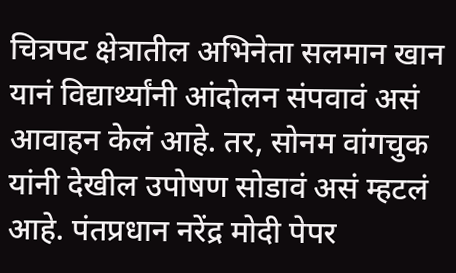चित्रपट क्षेत्रातील अभिनेता सलमान खान यानं विद्यार्थ्यांनी आंदोलन संपवावं असं आवाहन केलं आहे. तर, सोनम वांगचुक यांनी देखील उपोषण सोडावं असं म्हटलं आहे. पंतप्रधान नरेंद्र मोदी पेपर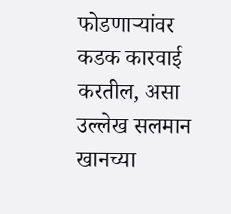फोडणाऱ्यांवर कडक कारवाई करतील, असा उल्लेख सलमान खानच्या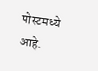पोस्टमध्ये आहे.